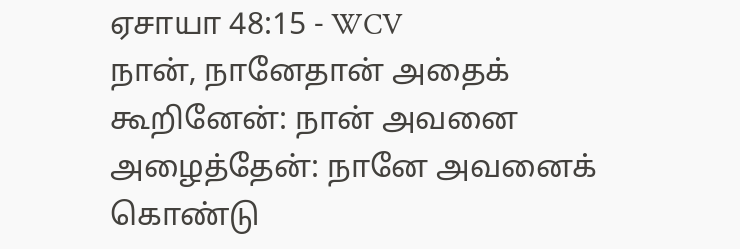ஏசாயா 48:15 - WCV
நான், நானேதான் அதைக் கூறினேன்: நான் அவனை அழைத்தேன்: நானே அவனைக் கொண்டு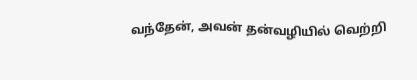வந்தேன், அவன் தன்வழியில் வெற்றி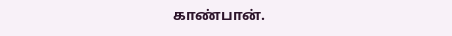காண்பான்.